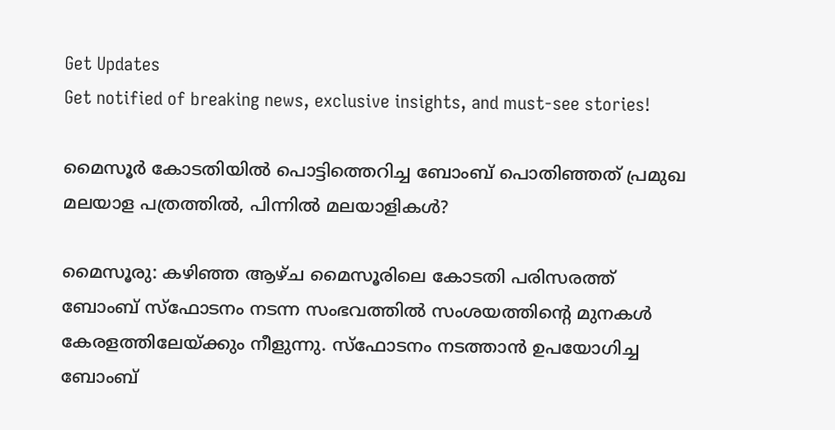Get Updates
Get notified of breaking news, exclusive insights, and must-see stories!

മൈസൂര്‍ കോടതിയില്‍ പൊട്ടിത്തെറിച്ച ബോംബ് പൊതിഞ്ഞത് പ്രമുഖ മലയാള പത്രത്തില്‍, പിന്നില്‍ മലയാളികള്‍?

മൈസൂരു: കഴിഞ്ഞ ആഴ്ച മൈസൂരിലെ കോടതി പരിസരത്ത് ബോംബ് സ്‌ഫോടനം നടന്ന സംഭവത്തില്‍ സംശയത്തിന്റെ മുനകള്‍ കേരളത്തിലേയ്ക്കും നീളുന്നു. സ്‌ഫോടനം നടത്താന്‍ ഉപയോഗിച്ച ബോംബ്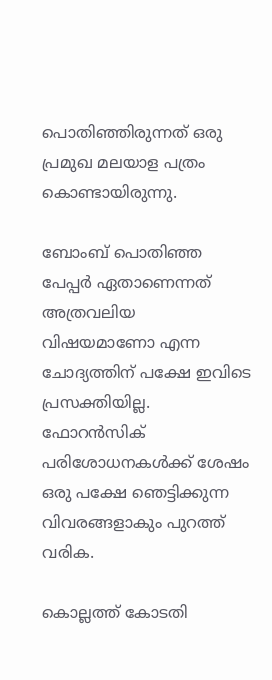പൊതിഞ്ഞിരുന്നത് ഒരു പ്രമുഖ മലയാള പത്രം കൊണ്ടായിരുന്നു.

ബോംബ് പൊതിഞ്ഞ പേപ്പര്‍ ഏതാണെന്നത് അത്രവലിയ വിഷയമാണോ എന്ന ചോദ്യത്തിന് പക്ഷേ ഇവിടെ പ്രസക്തിയില്ല. ഫോറന്‍സിക് പരിശോധനകള്‍ക്ക് ശേഷം ഒരു പക്ഷേ ഞെട്ടിക്കുന്ന വിവരങ്ങളാകും പുറത്ത് വരിക.

കൊല്ലത്ത് കോടതി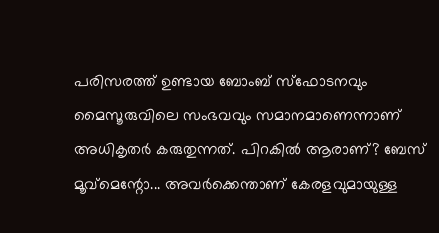പരിസരത്ത് ഉണ്ടായ ബോംബ് സ്‌ഫോടനവും മൈസൂരുവിലെ സംഭവവും സമാനമാണെന്നാണ് അധികൃതര്‍ കരുതുന്നത്. പിറകില്‍ ആരാണ്? ബേസ് മൂവ്‌മെന്റോ... അവര്‍ക്കെന്താണ് കേരളവുമായുള്ള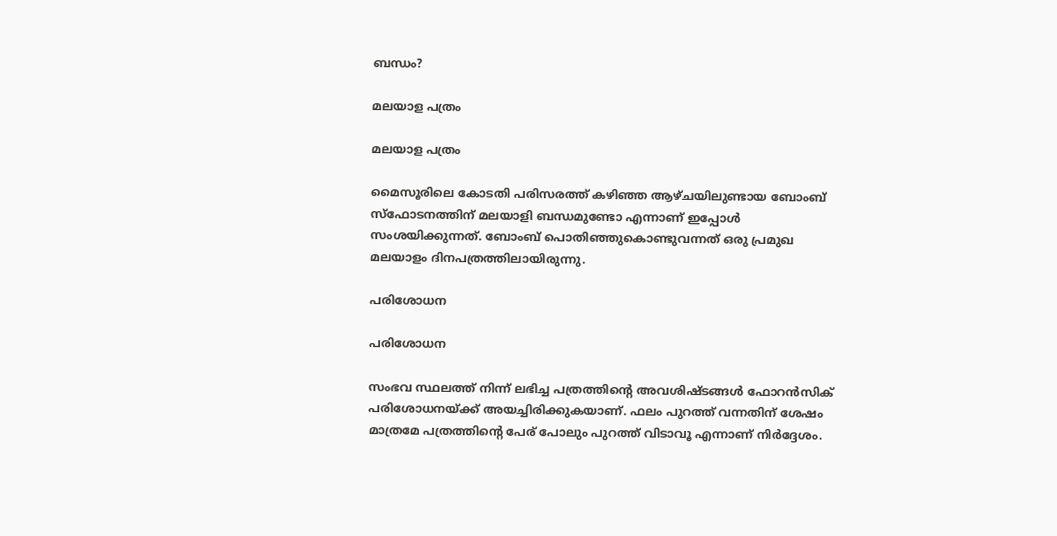ബന്ധം?

മലയാള പത്രം

മലയാള പത്രം

മൈസൂരിലെ കോടതി പരിസരത്ത് കഴിഞ്ഞ ആഴ്ചയിലുണ്ടായ ബോംബ് സ്‌ഫോടനത്തിന് മലയാളി ബന്ധമുണ്ടോ എന്നാണ് ഇപ്പോള്‍ സംശയിക്കുന്നത്. ബോംബ് പൊതിഞ്ഞുകൊണ്ടുവന്നത് ഒരു പ്രമുഖ മലയാളം ദിനപത്രത്തിലായിരുന്നു.

പരിശോധന

പരിശോധന

സംഭവ സ്ഥലത്ത് നിന്ന് ലഭിച്ച പത്രത്തിന്റെ അവശിഷ്ടങ്ങള്‍ ഫോറന്‍സിക് പരിശോധനയ്ക്ക് അയച്ചിരിക്കുകയാണ്. ഫലം പുറത്ത് വന്നതിന് ശേഷം മാത്രമേ പത്രത്തിന്റെ പേര് പോലും പുറത്ത് വിടാവൂ എന്നാണ് നിര്‍ദ്ദേശം.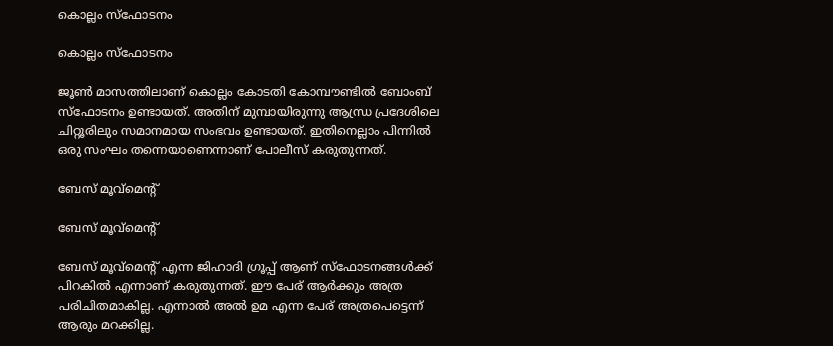കൊല്ലം സ്‌ഫോടനം

കൊല്ലം സ്‌ഫോടനം

ജൂണ്‍ മാസത്തിലാണ് കൊല്ലം കോടതി കോമ്പൗണ്ടില്‍ ബോംബ് സ്‌ഫോടനം ഉണ്ടായത്. അതിന് മുമ്പായിരുന്നു ആന്ധ്ര പ്രദേശിലെ ചിറ്റൂരിലും സമാനമായ സംഭവം ഉണ്ടായത്. ഇതിനെല്ലാം പിന്നില്‍ ഒരു സംഘം തന്നെയാണെന്നാണ് പോലീസ് കരുതുന്നത്.

ബേസ് മൂവ്‌മെന്റ്

ബേസ് മൂവ്‌മെന്റ്

ബേസ് മൂവ്‌മെന്റ് എന്ന ജിഹാദി ഗ്രൂപ്പ് ആണ് സ്‌ഫോടനങ്ങള്‍ക്ക് പിറകില്‍ എന്നാണ് കരുതുന്നത്. ഈ പേര് ആര്‍ക്കും അത്ര പരിചിതമാകില്ല. എന്നാല്‍ അല്‍ ഉമ എന്ന പേര് അത്രപെട്ടെന്ന് ആരും മറക്കില്ല.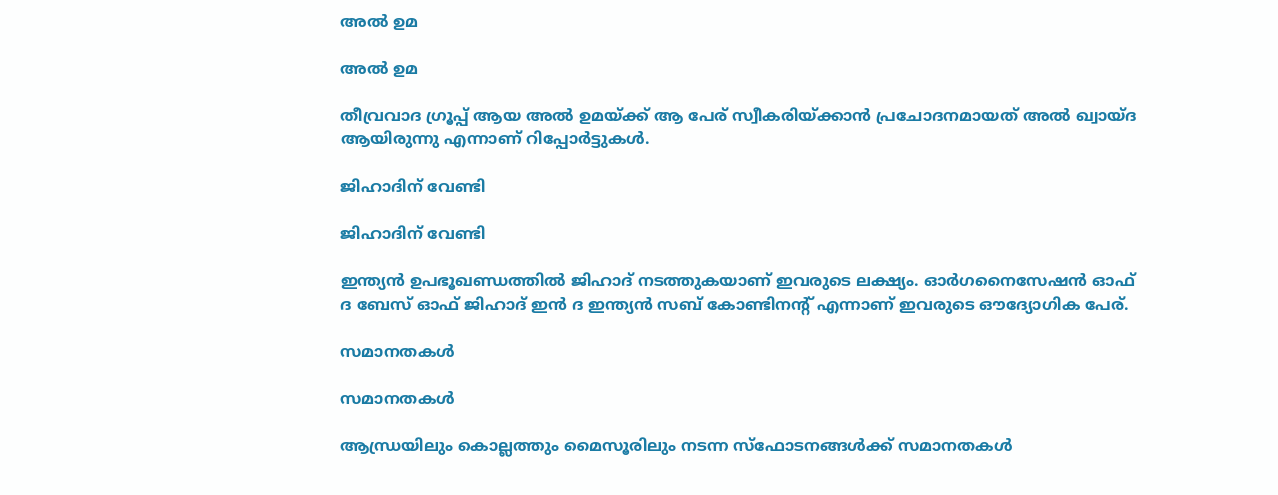അല്‍ ഉമ

അല്‍ ഉമ

തീവ്രവാദ ഗ്രൂപ്പ് ആയ അല്‍ ഉമയ്ക്ക് ആ പേര് സ്വീകരിയ്ക്കാന്‍ പ്രചോദനമായത് അല്‍ ഖ്വായ്ദ ആയിരുന്നു എന്നാണ് റിപ്പോര്‍ട്ടുകള്‍.

ജിഹാദിന് വേണ്ടി

ജിഹാദിന് വേണ്ടി

ഇന്ത്യന്‍ ഉപഭൂഖണ്ഡത്തില്‍ ജിഹാദ് നടത്തുകയാണ് ഇവരുടെ ലക്ഷ്യം. ഓര്‍ഗനൈസേഷന്‍ ഓഫ് ദ ബേസ് ഓഫ് ജിഹാദ് ഇന്‍ ദ ഇന്ത്യന്‍ സബ് കോണ്ടിനന്റ് എന്നാണ് ഇവരുടെ ഔദ്യോഗിക പേര്.

സമാനതകള്‍

സമാനതകള്‍

ആന്ധ്രയിലും കൊല്ലത്തും മൈസൂരിലും നടന്ന സ്‌ഫോടനങ്ങള്‍ക്ക് സമാനതകള്‍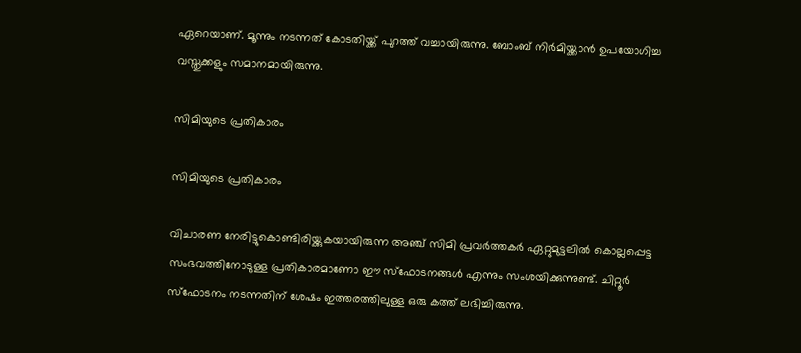ഏറെയാണ്. മൂന്നും നടന്നത് കോടതിയ്ക്ക് പുറത്ത് വച്ചായിരുന്നു. ബോംബ് നിര്‍മിയ്ക്കാന്‍ ഉപയോഗിച്ച വസ്തുക്കളും സമാനമായിരുന്നു.

സിമിയുടെ പ്രതികാരം

സിമിയുടെ പ്രതികാരം

വിചാരണ നേരിട്ടുകൊണ്ടിരിയ്ക്കുകയായിരുന്ന അഞ്ച് സിമി പ്രവര്‍ത്തകര്‍ ഏറ്റുമുട്ടലില്‍ കൊല്ലപ്പെട്ട സംഭവത്തിനോടുള്ള പ്രതികാരമാണോ ഈ സ്‌ഫോടനങ്ങള്‍ എന്നും സംശയിക്കുന്നുണ്ട്. ചിറ്റൂര്‍ സ്‌ഫോടനം നടന്നതിന് ശേഷം ഇത്തരത്തിലുള്ള ഒരു കത്ത് ലഭിച്ചിരുന്നു.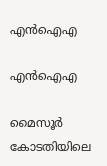എന്‍ഐഎ

എന്‍ഐഎ

മൈസൂര്‍ കോടതിയിലെ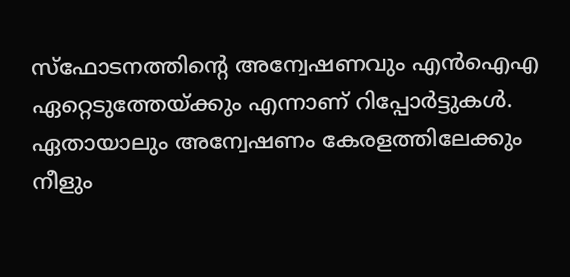സ്‌ഫോടനത്തിന്റെ അന്വേഷണവും എന്‍ഐഎ ഏറ്റെടുത്തേയ്ക്കും എന്നാണ് റിപ്പോര്‍ട്ടുകള്‍. ഏതായാലും അന്വേഷണം കേരളത്തിലേക്കും നീളും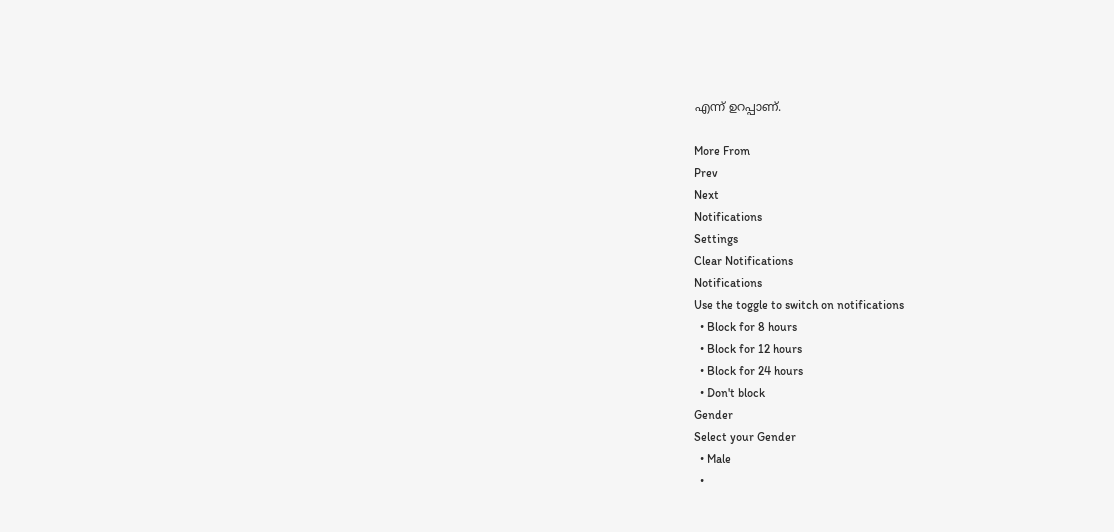എന്ന് ഉറപ്പാണ്.

More From
Prev
Next
Notifications
Settings
Clear Notifications
Notifications
Use the toggle to switch on notifications
  • Block for 8 hours
  • Block for 12 hours
  • Block for 24 hours
  • Don't block
Gender
Select your Gender
  • Male
  •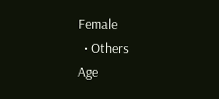Female
  • Others
Age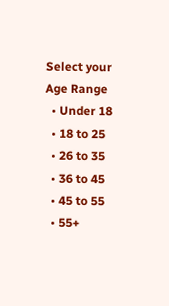Select your Age Range
  • Under 18
  • 18 to 25
  • 26 to 35
  • 36 to 45
  • 45 to 55
  • 55+